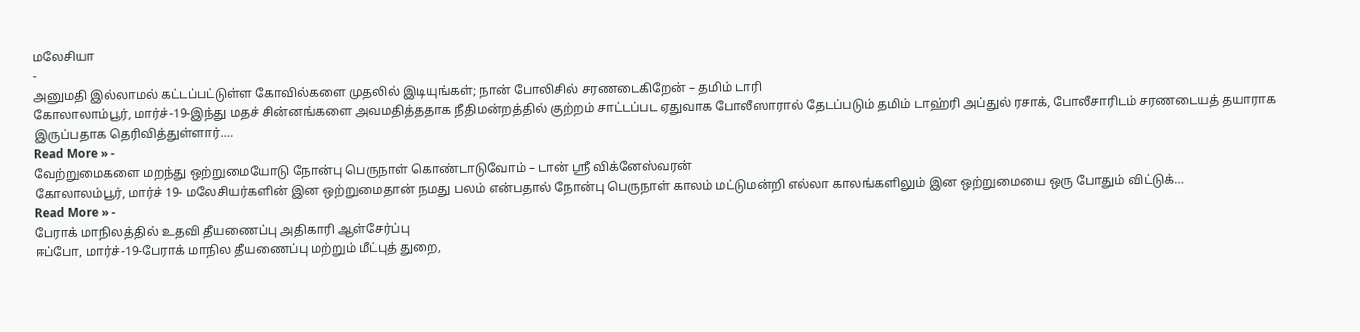மலேசியா
-
அனுமதி இல்லாமல் கட்டப்பட்டுள்ள கோவில்களை முதலில் இடியுங்கள்; நான் போலிசில் சரணடைகிறேன் – தமிம் டாரி
கோலாலாம்பூர், மார்ச்-19-இந்து மதச் சின்னங்களை அவமதித்ததாக நீதிமன்றத்தில் குற்றம் சாட்டப்பட ஏதுவாக போலீஸாரால் தேடப்படும் தமிம் டாஹ்ரி அப்துல் ரசாக், போலீசாரிடம் சரணடையத் தயாராக இருப்பதாக தெரிவித்துள்ளார்.…
Read More » -
வேற்றுமைகளை மறந்து ஒற்றுமையோடு நோன்பு பெருநாள் கொண்டாடுவோம் – டான் ஸ்ரீ விக்னேஸ்வரன்
கோலாலம்பூர், மார்ச் 19- மலேசியர்களின் இன ஒற்றுமைதான் நமது பலம் என்பதால் நோன்பு பெருநாள் காலம் மட்டுமன்றி எல்லா காலங்களிலும் இன ஒற்றுமையை ஒரு போதும் விட்டுக்…
Read More » -
பேராக் மாநிலத்தில் உதவி தீயணைப்பு அதிகாரி ஆள்சேர்ப்பு
ஈப்போ, மார்ச்-19-பேராக் மாநில தீயணைப்பு மற்றும் மீட்புத் துறை,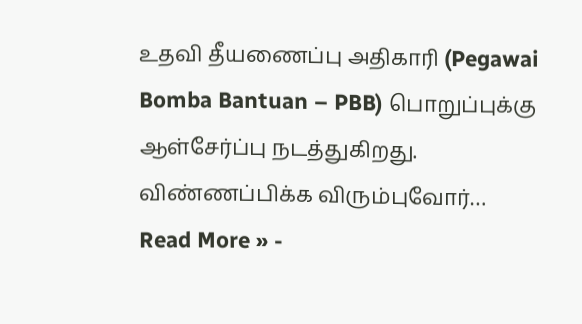உதவி தீயணைப்பு அதிகாரி (Pegawai Bomba Bantuan – PBB) பொறுப்புக்கு ஆள்சேர்ப்பு நடத்துகிறது. விண்ணப்பிக்க விரும்புவோர்…
Read More » -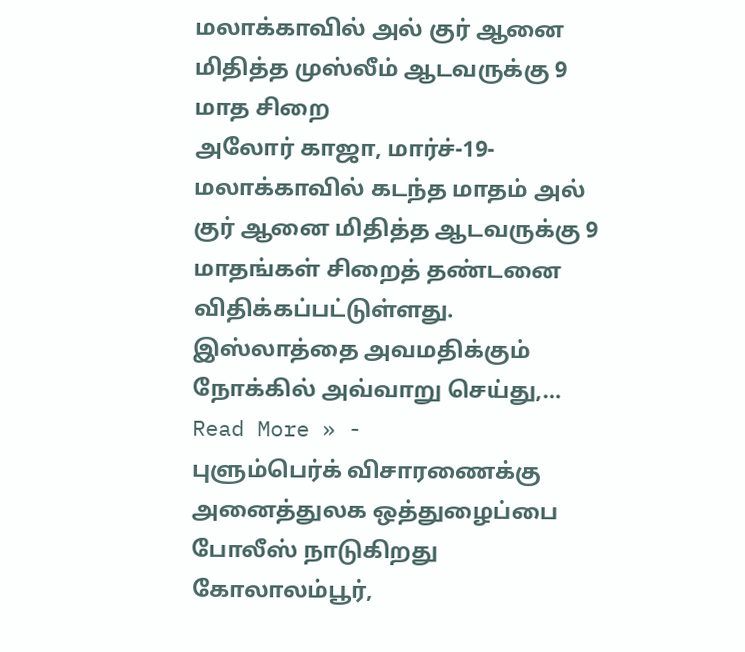மலாக்காவில் அல் குர் ஆனை மிதித்த முஸ்லீம் ஆடவருக்கு 9 மாத சிறை
அலோர் காஜா, மார்ச்-19-மலாக்காவில் கடந்த மாதம் அல் குர் ஆனை மிதித்த ஆடவருக்கு 9 மாதங்கள் சிறைத் தண்டனை விதிக்கப்பட்டுள்ளது. இஸ்லாத்தை அவமதிக்கும் நோக்கில் அவ்வாறு செய்து,…
Read More » -
புளும்பெர்க் விசாரணைக்கு அனைத்துலக ஒத்துழைப்பை போலீஸ் நாடுகிறது
கோலாலம்பூர்,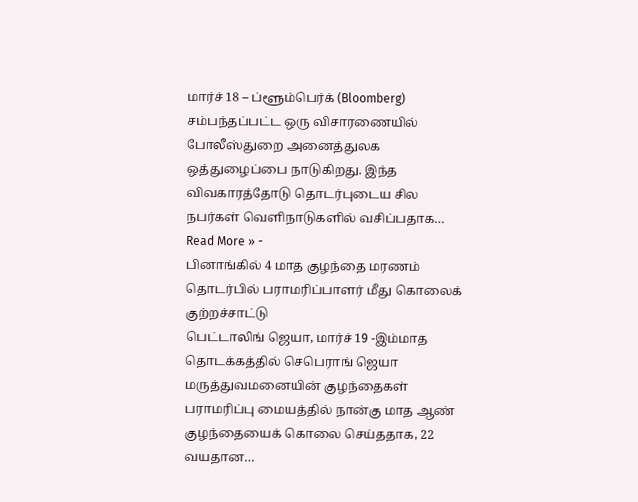மார்ச் 18 – ப்ளூம்பெர்க் (Bloomberg) சம்பந்தப்பட்ட ஒரு விசாரணையில் போலீஸ்துறை அனைத்துலக ஒத்துழைப்பை நாடுகிறது. இந்த விவகாரத்தோடு தொடர்புடைய சில நபர்கள் வெளிநாடுகளில் வசிப்பதாக…
Read More » -
பினாங்கில் 4 மாத குழந்தை மரணம் தொடர்பில் பராமரிப்பாளர் மீது கொலைக் குற்றச்சாட்டு
பெட்டாலிங் ஜெயா, மார்ச் 19 -இம்மாத தொடக்கத்தில் செபெராங் ஜெயா மருத்துவமனையின் குழந்தைகள் பராமரிப்பு மையத்தில் நான்கு மாத ஆண் குழந்தையைக் கொலை செய்ததாக, 22 வயதான…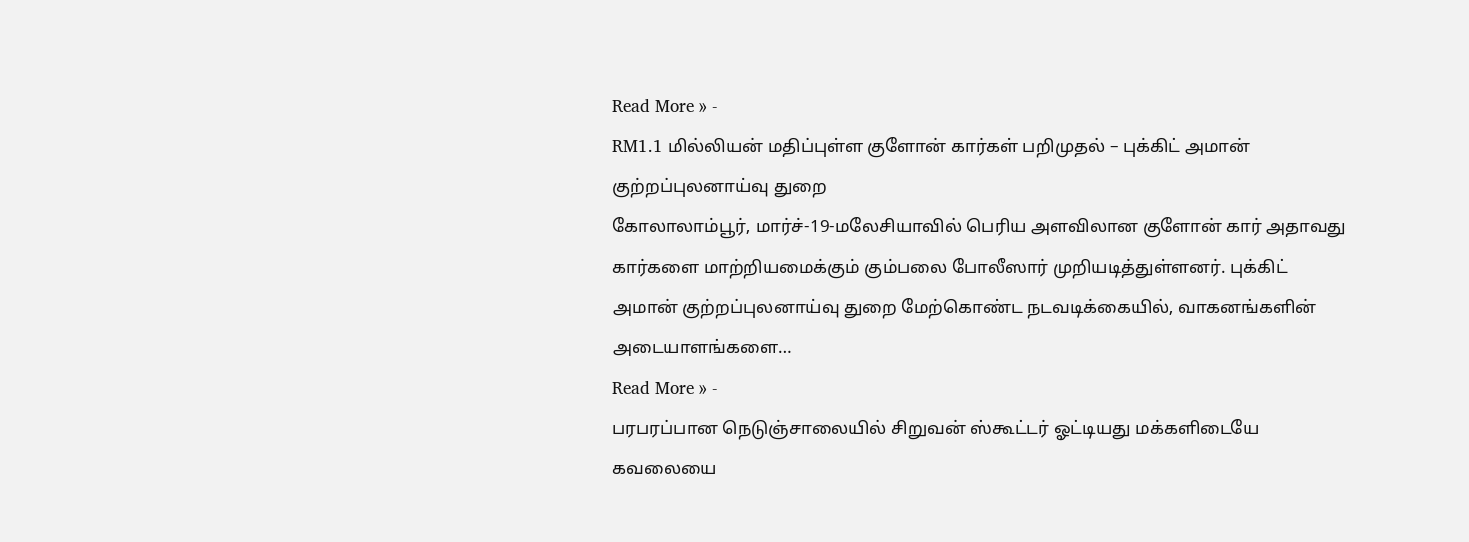Read More » -
RM1.1 மில்லியன் மதிப்புள்ள குளோன் கார்கள் பறிமுதல் – புக்கிட் அமான் குற்றப்புலனாய்வு துறை
கோலாலாம்பூர், மார்ச்-19-மலேசியாவில் பெரிய அளவிலான குளோன் கார் அதாவது கார்களை மாற்றியமைக்கும் கும்பலை போலீஸார் முறியடித்துள்ளனர். புக்கிட் அமான் குற்றப்புலனாய்வு துறை மேற்கொண்ட நடவடிக்கையில், வாகனங்களின் அடையாளங்களை…
Read More » -
பரபரப்பான நெடுஞ்சாலையில் சிறுவன் ஸ்கூட்டர் ஓட்டியது மக்களிடையே கவலையை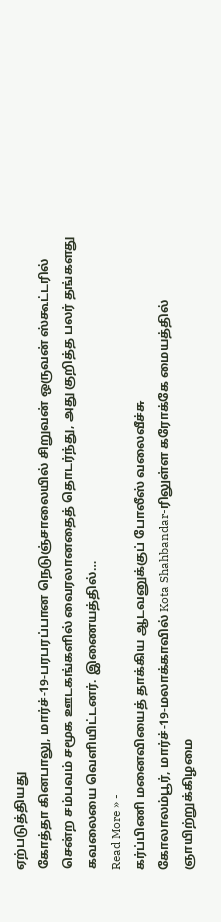ஏற்படுத்தியது
கோத்தா கினபாலு, மார்ச்-19-பரபரப்பான நெடுஞ்சாலையில் சிறுவன் ஒருவன் ஸ்கூட்டரில் சென்ற சம்பவம் சமூக ஊடகங்களில் வைரலானதைத் தொடர்ந்து, அது குறித்த பலர் தங்களது கவலையை வெளியிட்டனர். இணையத்தில்…
Read More » -
கர்ப்பிணி மனைவியைத் தாக்கிய ஆடவனுக்குப் போலீஸ் வலைவீச்சு
கோலாலம்பூர், மார்ச்-19-மலாக்காவில் Kota Shahbandar-ரிலுள்ள கரோக்கே மையத்தில் ஞாயிற்றுக்கிழமை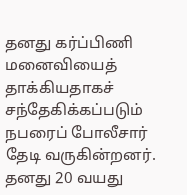தனது கர்ப்பிணி மனைவியைத் தாக்கியதாகச் சந்தேகிக்கப்படும் நபரைப் போலீசார் தேடி வருகின்றனர். தனது 20 வயது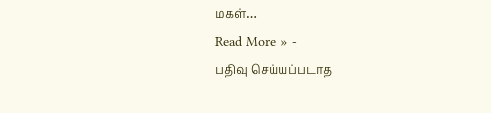மகள்…
Read More » -
பதிவு செய்யப்படாத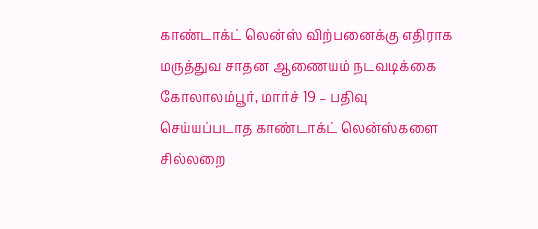காண்டாக்ட் லென்ஸ் விற்பனைக்கு எதிராக மருத்துவ சாதன ஆணையம் நடவடிக்கை
கோலாலம்பூர், மார்ச் 19 – பதிவு செய்யப்படாத காண்டாக்ட் லென்ஸ்களை சில்லறை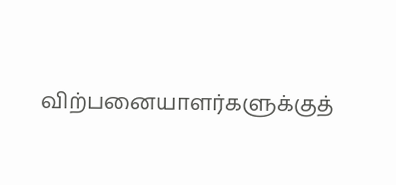விற்பனையாளர்களுக்குத்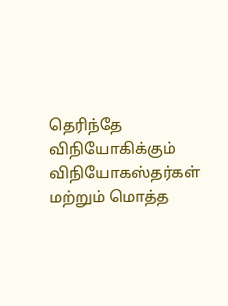தெரிந்தே விநியோகிக்கும் விநியோகஸ்தர்கள் மற்றும் மொத்த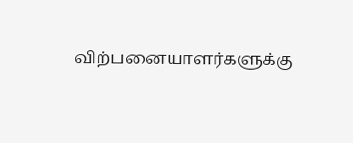விற்பனையாளர்களுக்கு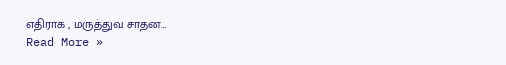எதிராக , மருத்துவ சாதன…
Read More »